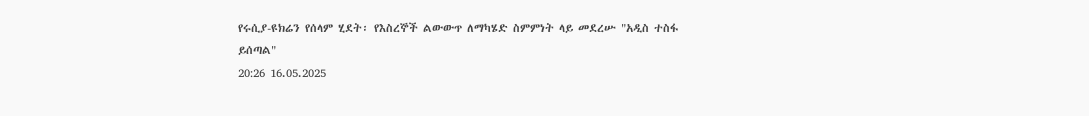የሩሲያ-ዩክሬን የሰላም ሂደት፡ የእስረኞች ልውውጥ ለማካሄድ ስምምነት ላይ መደረሡ "አዲስ ተስፋ ይሰጣል"
20:26 16.05.2025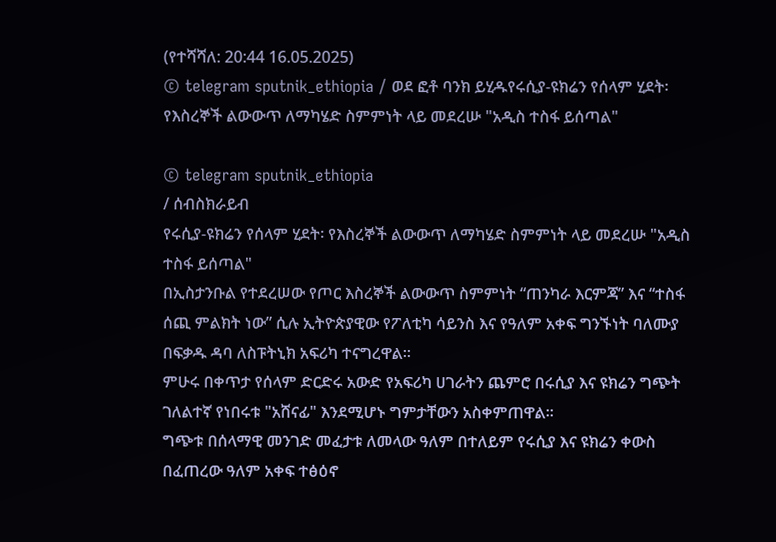(የተሻሻለ: 20:44 16.05.2025)
© telegram sputnik_ethiopia / ወደ ፎቶ ባንክ ይሂዱየሩሲያ-ዩክሬን የሰላም ሂደት፡ የእስረኞች ልውውጥ ለማካሄድ ስምምነት ላይ መደረሡ "አዲስ ተስፋ ይሰጣል"

© telegram sputnik_ethiopia
/ ሰብስክራይብ
የሩሲያ-ዩክሬን የሰላም ሂደት፡ የእስረኞች ልውውጥ ለማካሄድ ስምምነት ላይ መደረሡ "አዲስ ተስፋ ይሰጣል"
በኢስታንቡል የተደረሠው የጦር እስረኞች ልውውጥ ስምምነት “ጠንካራ እርምጃ” እና “ተስፋ ሰጪ ምልክት ነው” ሲሉ ኢትዮጵያዊው የፖለቲካ ሳይንስ እና የዓለም አቀፍ ግንኙነት ባለሙያ በፍቃዱ ዳባ ለስፑትኒክ አፍሪካ ተናግረዋል።
ምሁሩ በቀጥታ የሰላም ድርድሩ አውድ የአፍሪካ ሀገራትን ጨምሮ በሩሲያ እና ዩክሬን ግጭት ገለልተኛ የነበሩቱ "አሸናፊ" እንደሚሆኑ ግምታቸውን አስቀምጠዋል።
ግጭቱ በሰላማዊ መንገድ መፈታቱ ለመላው ዓለም በተለይም የሩሲያ እና ዩክሬን ቀውስ በፈጠረው ዓለም አቀፍ ተፅዕኖ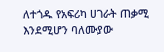ለተጎዱ የአፍሪካ ሀገራት ጠቃሚ እንደሚሆን ባለሙያው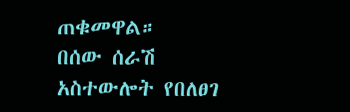ጠቁመዋል።
በሰው ሰራሽ አስተውሎት የበለፀገ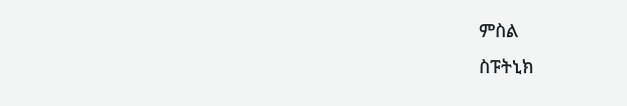ምስል
ስፑትኒክ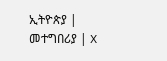ኢትዮጵያ | መተግበሪያ | X